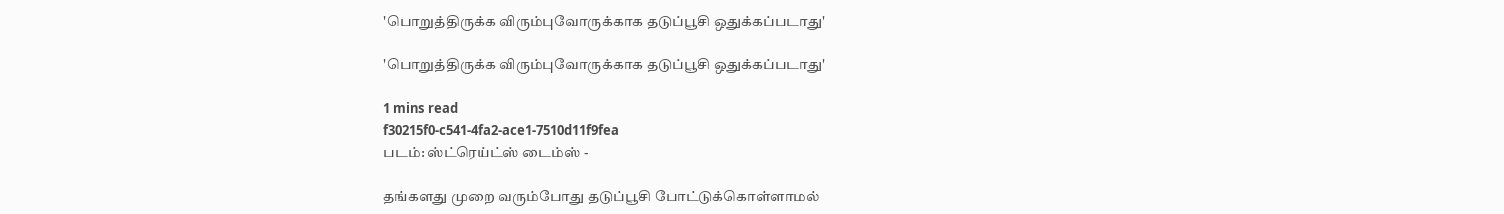'பொறுத்திருக்க விரும்புவோருக்காக தடுப்பூசி ஒதுக்கப்படாது'

'பொறுத்திருக்க விரும்புவோருக்காக தடுப்பூசி ஒதுக்கப்படாது'

1 mins read
f30215f0-c541-4fa2-ace1-7510d11f9fea
படம்: ஸ்ட்ரெய்ட்ஸ் டைம்ஸ் -

தங்களது முறை வரும்போது தடுப்பூசி போட்டுக்கொள்ளாமல்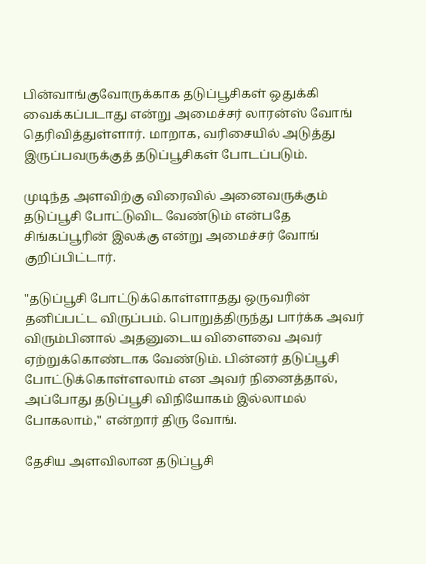பின்வாங்குவோருக்காக தடுப்பூசிகள் ஒதுக்கி வைக்கப்படாது என்று அமைச்சர் லாரன்ஸ் வோங் தெரிவித்துள்ளார். மாறாக, வரிசையில் அடுத்து இருப்பவருக்குத் தடுப்பூசிகள் போடப்படும்.

முடிந்த அளவிற்கு விரைவில் அனைவருக்கும் தடுப்பூசி போட்டுவிட வேண்டும் என்பதே சிங்கப்பூரின் இலக்கு என்று அமைச்சர் வோங் குறிப்பிட்டார்.

"தடுப்பூசி போட்டுக்கொள்ளாதது ஒருவரின் தனிப்பட்ட விருப்பம். பொறுத்திருந்து பார்க்க அவர் விரும்பினால் அதனுடைய விளைவை அவர் ஏற்றுக்கொண்டாக வேண்டும். பின்னர் தடுப்பூசி போட்டுக்கொள்ளலாம் என அவர் நினைத்தால், அப்போது தடுப்பூசி விநியோகம் இல்லாமல் போகலாம்," என்றார் திரு வோங்.

தேசிய அளவிலான தடுப்பூசி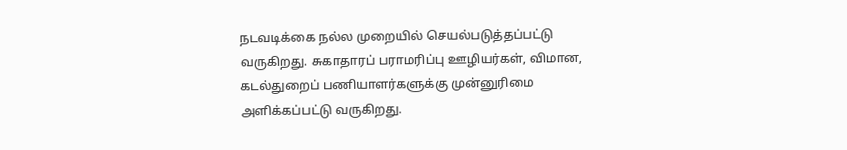நடவடிக்கை நல்ல முறையில் செயல்படுத்தப்பட்டு வருகிறது. சுகாதாரப் பராமரிப்பு ஊழியர்கள், விமான, கடல்துறைப் பணியாளர்களுக்கு முன்னுரிமை அளிக்கப்பட்டு வருகிறது.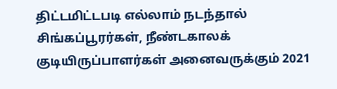திட்டமிட்டபடி எல்லாம் நடந்தால் சிங்கப்பூரர்கள், நீண்டகாலக் குடியிருப்பாளர்கள் அனைவருக்கும் 2021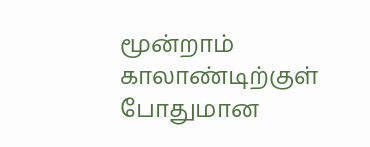மூன்றாம் காலாண்டிற்குள் போதுமான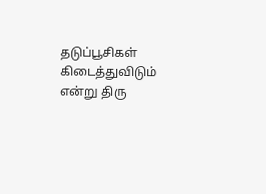தடுப்பூசிகள் கிடைத்துவிடும் என்று திரு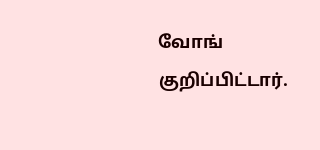வோங் குறிப்பிட்டார்.